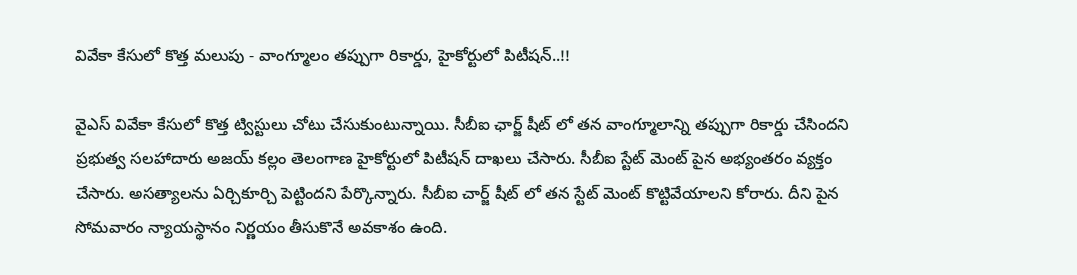వివేకా కేసులో కొత్త మలుపు - వాంగ్మూలం తప్పుగా రికార్డు, హైకోర్టులో పిటీషన్..!!

వైఎస్ వివేకా కేసులో కొత్త ట్విస్టులు చోటు చేసుకుంటున్నాయి. సీబీఐ ఛార్జ్ షీట్ లో తన వాంగ్మూలాన్ని తప్పుగా రికార్డు చేసిందని ప్రభుత్వ సలహాదారు అజయ్ కల్లం తెలంగాణ హైకోర్టులో పిటీషన్ దాఖలు చేసారు. సీబీఐ స్టేట్ మెంట్ పైన అభ్యంతరం వ్యక్తం చేసారు. అసత్యాలను ఏర్చికూర్చి పెట్టిందని పేర్కొన్నారు. సీబీఐ చార్జ్ షీట్ లో తన స్టేట్ మెంట్ కొట్టివేయాలని కోరారు. దీని పైన సోమవారం న్యాయస్థానం నిర్ణయం తీసుకొనే అవకాశం ఉంది.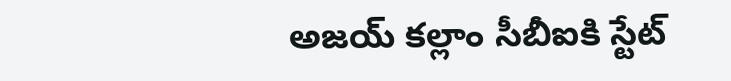అజయ్ కల్లాం సీబీఐకి స్టేట్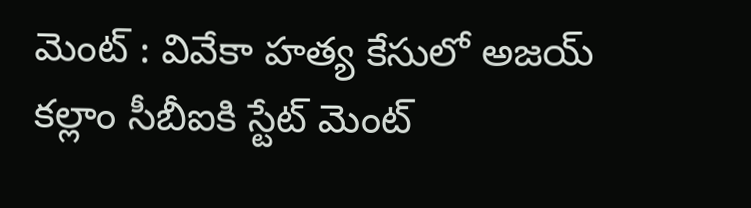మెంట్ : వివేకా హత్య కేసులో అజయ్ కల్లాం సీబీఐకి స్టేట్ మెంట్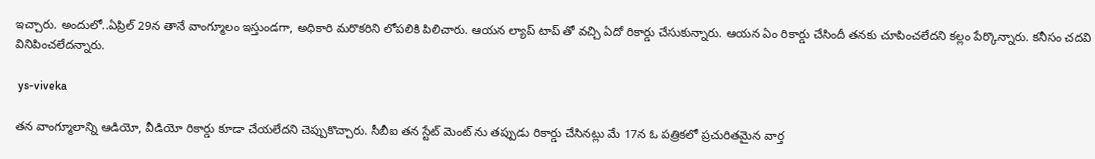ఇచ్చారు. అందులో..ఏప్రిల్ 29న తానే వాంగ్మూలం ఇస్తుండగా, అధికారి మరొకరిని లోపలికి పిలిచారు. ఆయన ల్యాప్ టాప్ తో వచ్చి ఏదో రికార్డు చేసుకున్నారు. ఆయన ఏం రికార్డు చేసిందీ తనకు చూపించలేదని కల్లం పేర్కొన్నారు. కనీసం చదవి వినిపించలేదన్నారు.

 ys-viveka

తన వాంగ్మూలాన్ని ఆడియో, వీడియో రికార్డు కూడా చేయలేదని చెప్పుకొచ్చారు. సీబీఐ తన స్టేట్ మెంట్ ను తప్పుడు రికార్డు చేసినట్లు మే 17న ఓ పత్రికలో ప్రచురితమైన వార్త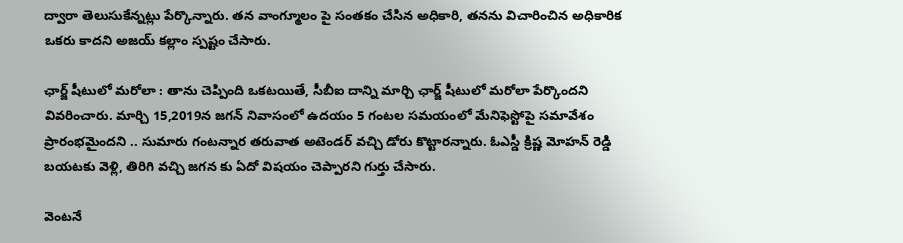ద్వారా తెలుసుకేన్నట్లు పేర్కొన్నారు. తన వాంగ్మూలం పై సంతకం చేసిన అధికారి, తనను విచారించిన అధికారిక ఒకరు కాదని అజయ్ కల్లాం స్పష్టం చేసారు.

ఛార్జ్ షీటులో మరోలా : తాను చెప్పింది ఒకటయితే, సీబీఐ దాన్ని మార్చి ఛార్జ్ షీటులో మరోలా పేర్కొందని వివరించారు. మార్చి 15,2019న జగన్ నివాసంలో ఉదయం 5 గంటల సమయంలో మేనిఫెస్టోపై సమావేశం ప్రారంభమైందని .. సుమారు గంటన్నార తరువాత అటెండర్ వచ్చి డోరు కొట్టారన్నారు. ఓఎస్డీ క్రిష్ణ మోహన్ రెడ్డి బయటకు వెళ్లి, తిరిగి వచ్చి జగన కు ఏదో విషయం చెప్పారని గుర్తు చేసారు.

వెంటనే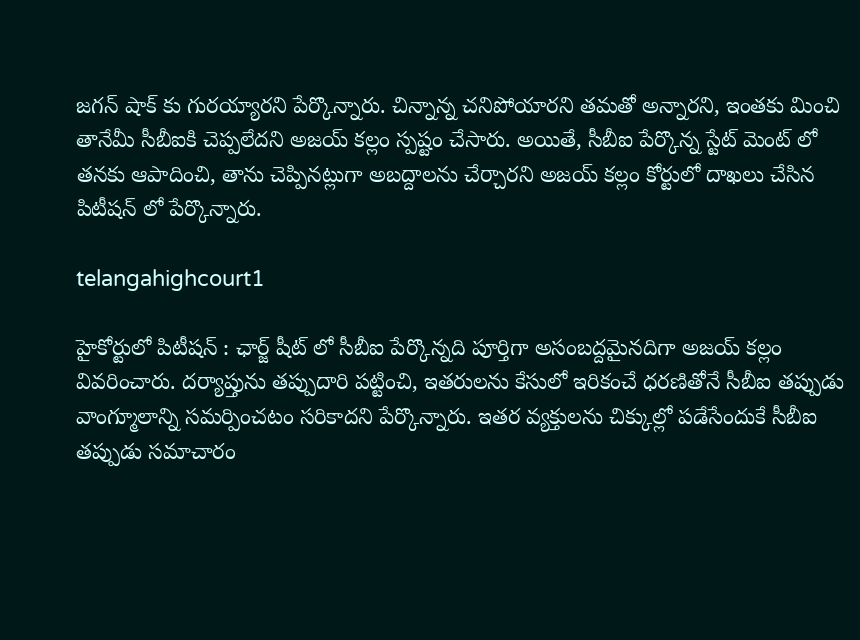జగన్ షాక్ కు గురయ్యారని పేర్కొన్నారు. చిన్నాన్న చనిపోయారని తమతో అన్నారని, ఇంతకు మించి తానేమీ సీబీఐకి చెప్పలేదని అజయ్ కల్లం స్పష్టం చేసారు. అయితే, సీబీఐ పేర్కొన్న స్టేట్ మెంట్ లో తనకు ఆపాదించి, తాను చెప్పినట్లుగా అబద్దాలను చేర్చారని అజయ్ కల్లం కోర్టులో దాఖలు చేసిన పిటీషన్ లో పేర్కొన్నారు.

telangahighcourt1

హైకోర్టులో పిటీషన్ : ఛార్జ్ షీట్ లో సీబీఐ పేర్కొన్నది పూర్తిగా అసంబద్దమైనదిగా అజయ్ కల్లం వివరించారు. దర్యాప్తును తప్పుదారి పట్టించి, ఇతరులను కేసులో ఇరికంచే ధరణితోనే సీబీఐ తప్పుడు వాంగ్మూలాన్ని సమర్పించటం సరికాదని పేర్కొన్నారు. ఇతర వ్యక్తులను చిక్కుల్లో పడేసేందుకే సీబీఐ తప్పుడు సమాచారం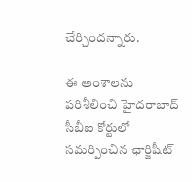చేర్చిందన్నారు.

ఈ అంశాలను పరిశీలించి హైదరాబాద్ సీబీఐ కోర్టులో సమర్పించిన ఛార్జిషీట్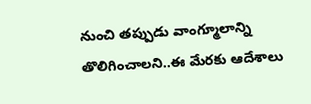నుంచి తప్పుడు వాంగ్మూలాన్ని తొలిగించాలని..ఈ మేరకు ఆదేశాలు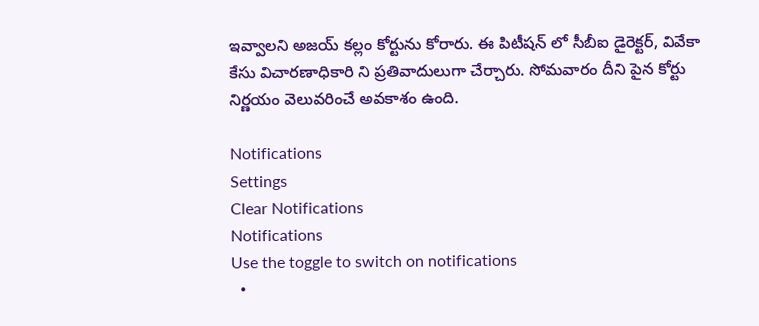ఇవ్వాలని అజయ్ కల్లం కోర్టును కోరారు. ఈ పిటీషన్ లో సీబీఐ డైరెక్టర్, వివేకా కేసు విచారణాధికారి ని ప్రతివాదులుగా చేర్చారు. సోమవారం దీని పైన కోర్టు నిర్ణయం వెలువరించే అవకాశం ఉంది.

Notifications
Settings
Clear Notifications
Notifications
Use the toggle to switch on notifications
  •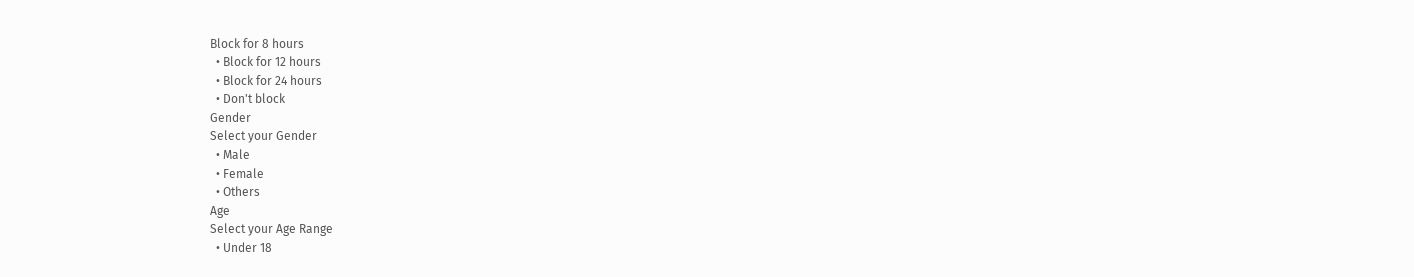Block for 8 hours
  • Block for 12 hours
  • Block for 24 hours
  • Don't block
Gender
Select your Gender
  • Male
  • Female
  • Others
Age
Select your Age Range
  • Under 18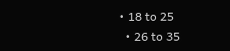• 18 to 25
  • 26 to 35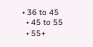• 36 to 45
  • 45 to 55
  • 55+